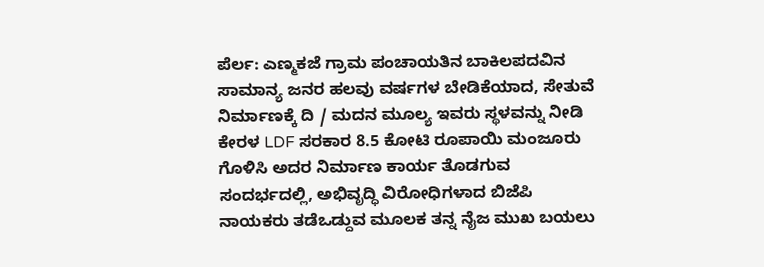ಪೆರ್ಲ: ಎಣ್ಮಕಜೆ ಗ್ರಾಮ ಪಂಚಾಯತಿನ ಬಾಕಿಲಪದವಿನ ಸಾಮಾನ್ಯ ಜನರ ಹಲವು ವರ್ಷಗಳ ಬೇಡಿಕೆಯಾದ, ಸೇತುವೆ ನಿರ್ಮಾಣಕ್ಕೆ ದಿ / ಮದನ ಮೂಲ್ಯ ಇವರು ಸ್ಥಳವನ್ನು ನೀಡಿ ಕೇರಳ LDF ಸರಕಾರ 8.5 ಕೋಟಿ ರೂಪಾಯಿ ಮಂಜೂರು ಗೊಳಿಸಿ ಅದರ ನಿರ್ಮಾಣ ಕಾರ್ಯ ತೊಡಗುವ ಸಂದರ್ಭದಲ್ಲಿ, ಅಭಿವೃದ್ಧಿ ವಿರೋಧಿಗಳಾದ ಬಿಜೆಪಿ ನಾಯಕರು ತಡೆಒಡ್ದುವ ಮೂಲಕ ತನ್ನ ನೈಜ ಮುಖ ಬಯಲು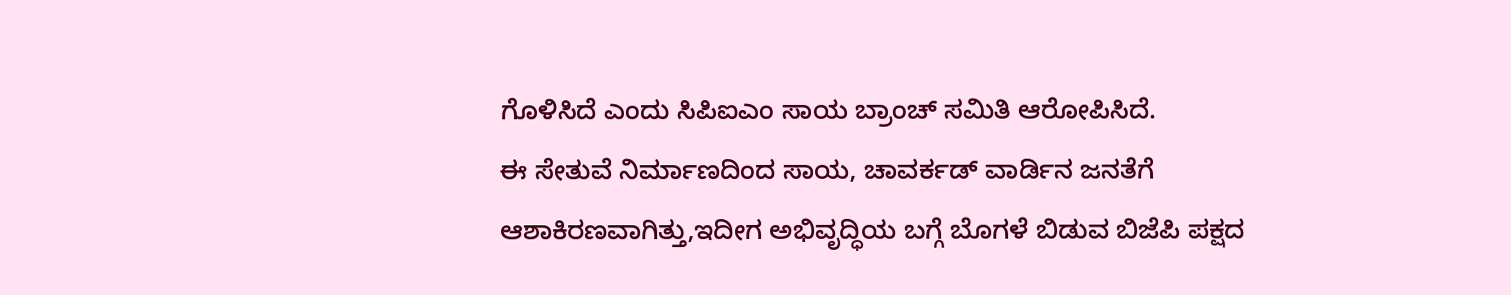ಗೊಳಿಸಿದೆ ಎಂದು ಸಿಪಿಐಎಂ ಸಾಯ ಬ್ರಾಂಚ್ ಸಮಿತಿ ಆರೋಪಿಸಿದೆ.
ಈ ಸೇತುವೆ ನಿರ್ಮಾಣದಿಂದ ಸಾಯ, ಚಾವರ್ಕಡ್ ವಾರ್ಡಿನ ಜನತೆಗೆ ಆಶಾಕಿರಣವಾಗಿತ್ತು,ಇದೀಗ ಅಭಿವೃದ್ಧಿಯ ಬಗ್ಗೆ ಬೊಗಳೆ ಬಿಡುವ ಬಿಜೆಪಿ ಪಕ್ಷದ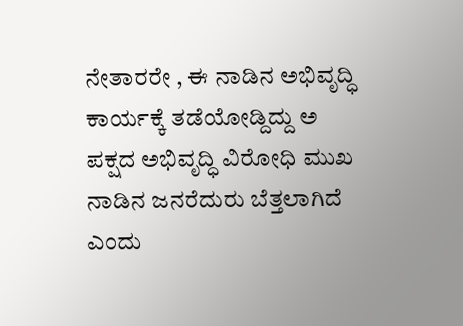ನೇತಾರರೇ , ಈ ನಾಡಿನ ಅಭಿವೃದ್ಧಿ ಕಾರ್ಯಕ್ಕೆ ತಡೆಯೋಡ್ದಿದ್ದು ಅ ಪಕ್ಷದ ಅಭಿವೃದ್ಧಿ ವಿರೋಧಿ ಮುಖ ನಾಡಿನ ಜನರೆದುರು ಬೆತ್ತಲಾಗಿದೆ ಎಂದು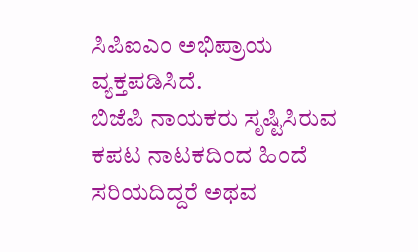ಸಿಪಿಐಎಂ ಅಭಿಪ್ರಾಯ ವ್ಯಕ್ತಪಡಿಸಿದೆ.
ಬಿಜೆಪಿ ನಾಯಕರು ಸೃಷ್ಟಿಸಿರುವ ಕಪಟ ನಾಟಕದಿಂದ ಹಿಂದೆ ಸರಿಯದಿದ್ದರೆ ಅಥವ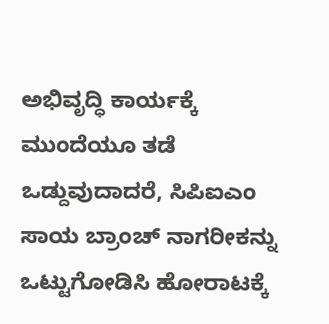ಅಭಿವೃದ್ಧಿ ಕಾರ್ಯಕ್ಕೆ ಮುಂದೆಯೂ ತಡೆ ಒಡ್ದುವುದಾದರೆ, ಸಿಪಿಐಎಂ ಸಾಯ ಬ್ರಾಂಚ್ ನಾಗರೀಕನ್ನು ಒಟ್ಟುಗೋಡಿಸಿ ಹೋರಾಟಕ್ಕೆ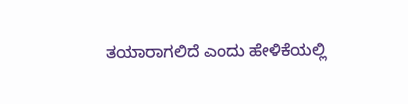ತಯಾರಾಗಲಿದೆ ಎಂದು ಹೇಳಿಕೆಯಲ್ಲಿ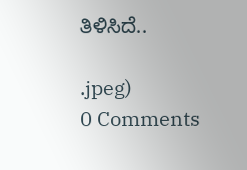ತಿಳಿಸಿದೆ..

.jpeg)
0 Comments